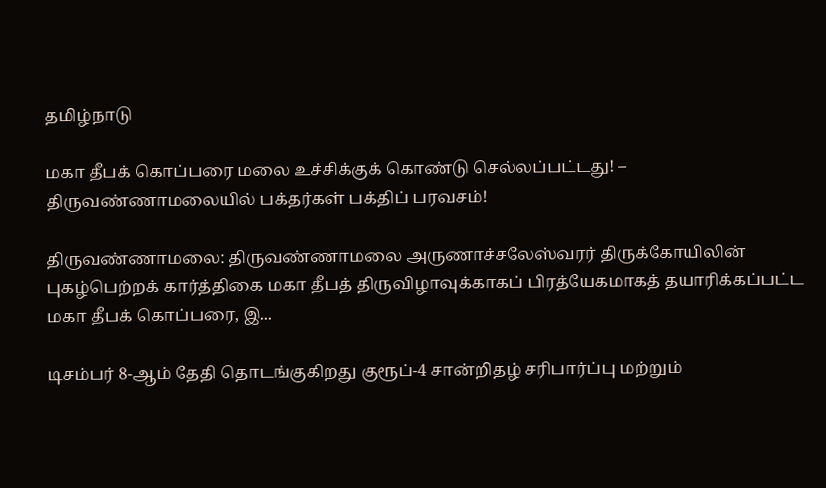தமிழ்நாடு

மகா தீபக் கொப்பரை மலை உச்சிக்குக் கொண்டு செல்லப்பட்டது! – திருவண்ணாமலையில் பக்தர்கள் பக்திப் பரவசம்!

திருவண்ணாமலை: திருவண்ணாமலை அருணாச்சலேஸ்வரர் திருக்கோயிலின் புகழ்பெற்றக் கார்த்திகை மகா தீபத் திருவிழாவுக்காகப் பிரத்யேகமாகத் தயாரிக்கப்பட்ட மகா தீபக் கொப்பரை, இ...

டிசம்பர் 8-ஆம் தேதி தொடங்குகிறது குரூப்-4 சான்றிதழ் சரிபார்ப்பு மற்றும்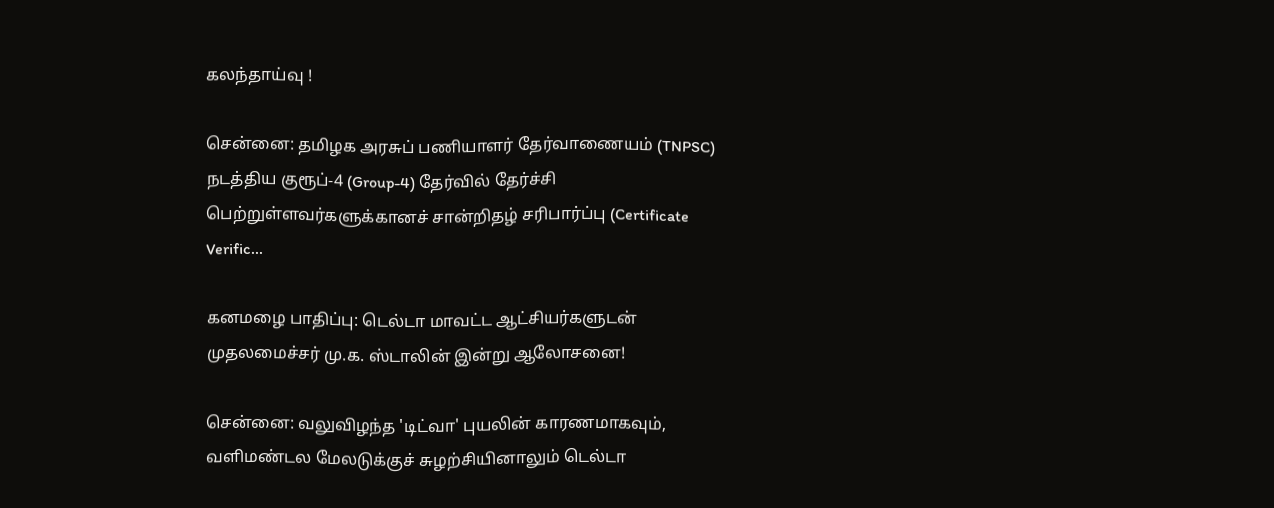கலந்தாய்வு !

சென்னை: தமிழக அரசுப் பணியாளர் தேர்வாணையம் (TNPSC) நடத்திய குரூப்-4 (Group-4) தேர்வில் தேர்ச்சி பெற்றுள்ளவர்களுக்கானச் சான்றிதழ் சரிபார்ப்பு (Certificate Verific...

கனமழை பாதிப்பு: டெல்டா மாவட்ட ஆட்சியர்களுடன் முதலமைச்சர் மு.க. ஸ்டாலின் இன்று ஆலோசனை!

சென்னை: வலுவிழந்த 'டிட்வா' புயலின் காரணமாகவும், வளிமண்டல மேலடுக்குச் சுழற்சியினாலும் டெல்டா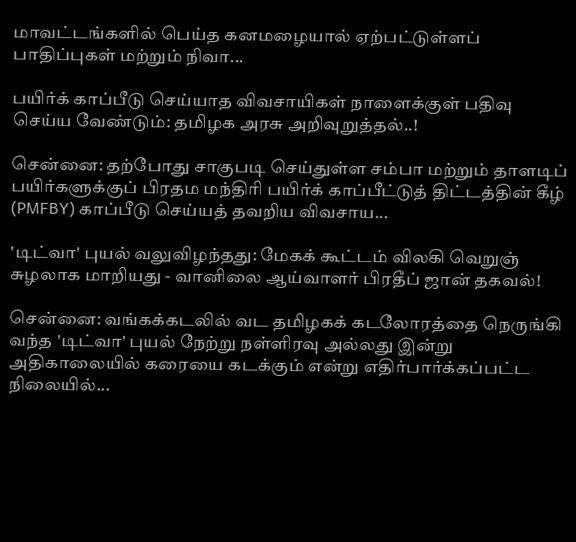மாவட்டங்களில் பெய்த கனமழையால் ஏற்பட்டுள்ளப் பாதிப்புகள் மற்றும் நிவா...

பயிர்க் காப்பீடு செய்யாத விவசாயிகள் நாளைக்குள் பதிவு செய்ய வேண்டும்: தமிழக அரசு அறிவுறுத்தல்..!

சென்னை: தற்போது சாகுபடி செய்துள்ள சம்பா மற்றும் தாளடிப் பயிர்களுக்குப் பிரதம மந்திரி பயிர்க் காப்பீட்டுத் திட்டத்தின் கீழ் (PMFBY) காப்பீடு செய்யத் தவறிய விவசாய...

'டிட்வா' புயல் வலுவிழந்தது: மேகக் கூட்டம் விலகி வெறுஞ் சுழலாக மாறியது - வானிலை ஆய்வாளர் பிரதீப் ஜான் தகவல்!

சென்னை: வங்கக்கடலில் வட தமிழகக் கடலோரத்தை நெருங்கி வந்த 'டிட்வா' புயல் நேற்று நள்ளிரவு அல்லது இன்று அதிகாலையில் கரையை கடக்கும் என்று எதிர்பார்க்கப்பட்ட நிலையில்...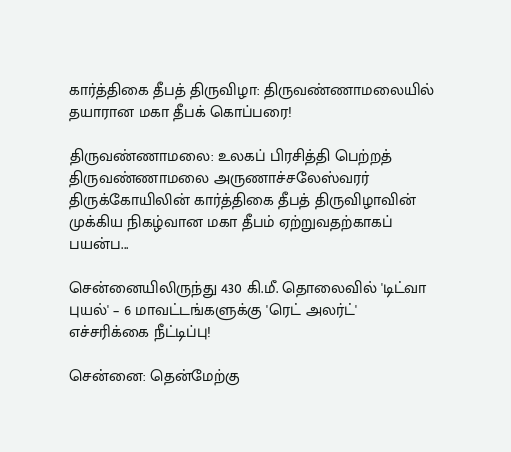கார்த்திகை தீபத் திருவிழா: திருவண்ணாமலையில் தயாரான மகா தீபக் கொப்பரை!

திருவண்ணாமலை: உலகப் பிரசித்தி பெற்றத் திருவண்ணாமலை அருணாச்சலேஸ்வரர் திருக்கோயிலின் கார்த்திகை தீபத் திருவிழாவின் முக்கிய நிகழ்வான மகா தீபம் ஏற்றுவதற்காகப் பயன்ப...

சென்னையிலிருந்து 430 கி.மீ. தொலைவில் 'டிட்வா புயல்' – 6 மாவட்டங்களுக்கு 'ரெட் அலர்ட்' எச்சரிக்கை நீட்டிப்பு!

சென்னை: தென்மேற்கு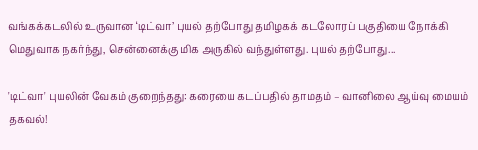வங்கக்கடலில் உருவான ‘டிட்வா’ புயல் தற்போது தமிழகக் கடலோரப் பகுதியை நோக்கி மெதுவாக நகர்ந்து, சென்னைக்கு மிக அருகில் வந்துள்ளது. புயல் தற்போது...

'டிட்வா' புயலின் வேகம் குறைந்தது: கரையை கடப்பதில் தாமதம் – வானிலை ஆய்வு மையம் தகவல்!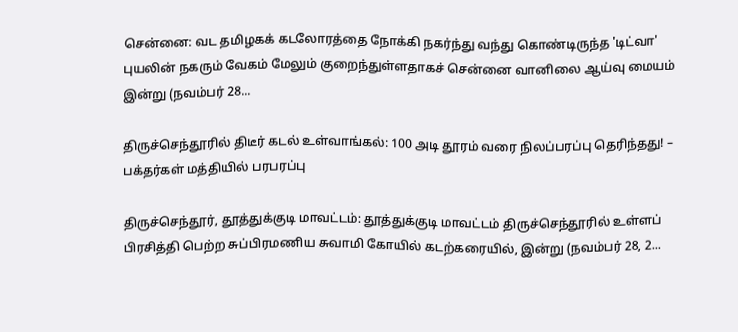சென்னை: வட தமிழகக் கடலோரத்தை நோக்கி நகர்ந்து வந்து கொண்டிருந்த 'டிட்வா' புயலின் நகரும் வேகம் மேலும் குறைந்துள்ளதாகச் சென்னை வானிலை ஆய்வு மையம் இன்று (நவம்பர் 28...

திருச்செந்தூரில் திடீர் கடல் உள்வாங்கல்: 100 அடி தூரம் வரை நிலப்பரப்பு தெரிந்தது! – பக்தர்கள் மத்தியில் பரபரப்பு

திருச்செந்தூர், தூத்துக்குடி மாவட்டம்: தூத்துக்குடி மாவட்டம் திருச்செந்தூரில் உள்ளப் பிரசித்தி பெற்ற சுப்பிரமணிய சுவாமி கோயில் கடற்கரையில், இன்று (நவம்பர் 28, 2...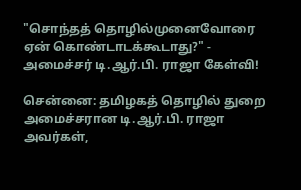"சொந்தத் தொழில்முனைவோரை ஏன் கொண்டாடக்கூடாது?" - அமைச்சர் டி.ஆர்.பி. ராஜா கேள்வி!

சென்னை: தமிழகத் தொழில் துறை அமைச்சரான டி.ஆர்.பி. ராஜா அவர்கள்,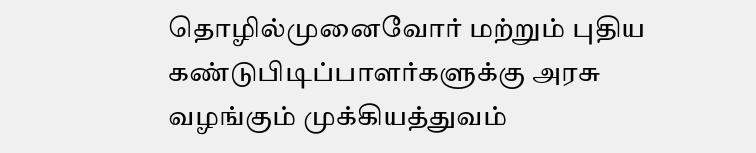தொழில்முனைவோர் மற்றும் புதிய கண்டுபிடிப்பாளர்களுக்கு அரசு வழங்கும் முக்கியத்துவம்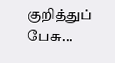குறித்துப் பேசு...